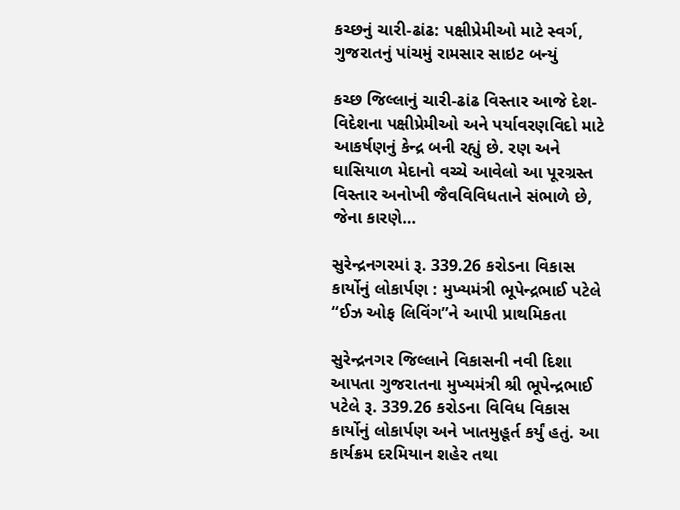કચ્છનું ચારી-ઢાંઢ: પક્ષીપ્રેમીઓ માટે સ્વર્ગ, ગુજરાતનું પાંચમું રામસાર સાઇટ બન્યું

કચ્છ જિલ્લાનું ચારી-ઢાંઢ વિસ્તાર આજે દેશ-વિદેશના પક્ષીપ્રેમીઓ અને પર્યાવરણવિદો માટે આકર્ષણનું કેન્દ્ર બની રહ્યું છે. રણ અને ઘાસિયાળ મેદાનો વચ્ચે આવેલો આ પૂરગ્રસ્ત વિસ્તાર અનોખી જૈવવિવિધતાને સંભાળે છે, જેના કારણે…

સુરેન્દ્રનગરમાં રૂ. 339.26 કરોડના વિકાસ કાર્યોનું લોકાર્પણ : મુખ્યમંત્રી ભૂપેન્દ્રભાઈ પટેલે “ઈઝ ઓફ લિવિંગ”ને આપી પ્રાથમિકતા

સુરેન્દ્રનગર જિલ્લાને વિકાસની નવી દિશા આપતા ગુજરાતના મુખ્યમંત્રી શ્રી ભૂપેન્દ્રભાઈ પટેલે રૂ. 339.26 કરોડના વિવિધ વિકાસ કાર્યોનું લોકાર્પણ અને ખાતમુહૂર્ત કર્યું હતું. આ કાર્યક્રમ દરમિયાન શહેર તથા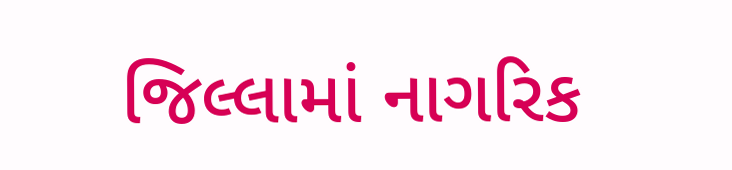જિલ્લામાં નાગરિક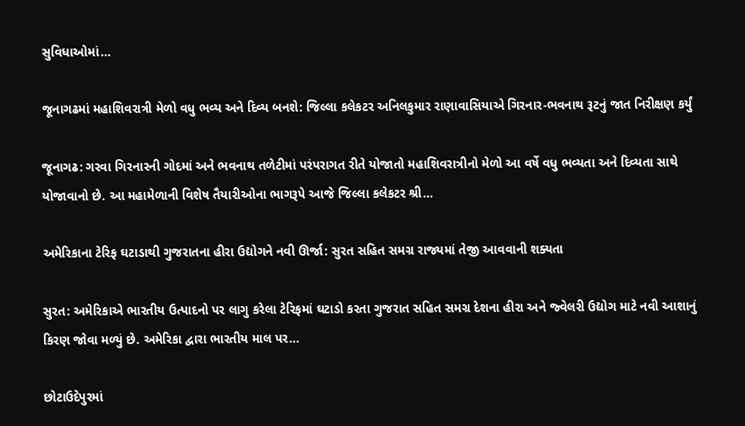સુવિધાઓમાં…

જૂનાગઢમાં મહાશિવરાત્રી મેળો વધુ ભવ્ય અને દિવ્ય બનશે: જિલ્લા કલેકટર અનિલકુમાર રાણાવાસિયાએ ગિરનાર-ભવનાથ રૂટનું જાત નિરીક્ષણ કર્યું

જૂનાગઢ: ગરવા ગિરનારની ગોદમાં અને ભવનાથ તળેટીમાં પરંપરાગત રીતે યોજાતો મહાશિવરાત્રીનો મેળો આ વર્ષે વધુ ભવ્યતા અને દિવ્યતા સાથે યોજાવાનો છે. આ મહામેળાની વિશેષ તૈયારીઓના ભાગરૂપે આજે જિલ્લા કલેકટર શ્રી…

અમેરિકાના ટેરિફ ઘટાડાથી ગુજરાતના હીરા ઉદ્યોગને નવી ઊર્જા: સુરત સહિત સમગ્ર રાજ્યમાં તેજી આવવાની શક્યતા

સુરત: અમેરિકાએ ભારતીય ઉત્પાદનો પર લાગુ કરેલા ટેરિફમાં ઘટાડો કરતા ગુજરાત સહિત સમગ્ર દેશના હીરા અને જ્વેલરી ઉદ્યોગ માટે નવી આશાનું કિરણ જોવા મળ્યું છે. અમેરિકા દ્વારા ભારતીય માલ પર…

છોટાઉદેપુરમાં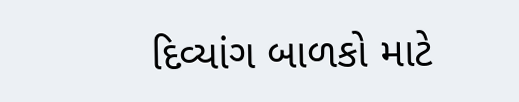દિવ્યાંગ બાળકો માટે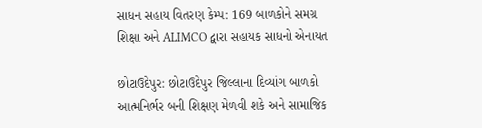સાધન સહાય વિતરણ કેમ્પ: 169 બાળકોને સમગ્ર શિક્ષા અને ALIMCO દ્વારા સહાયક સાધનો એનાયત

છોટાઉદેપુર: છોટાઉદેપુર જિલ્લાના દિવ્યાંગ બાળકો આત્મનિર્ભર બની શિક્ષણ મેળવી શકે અને સામાજિક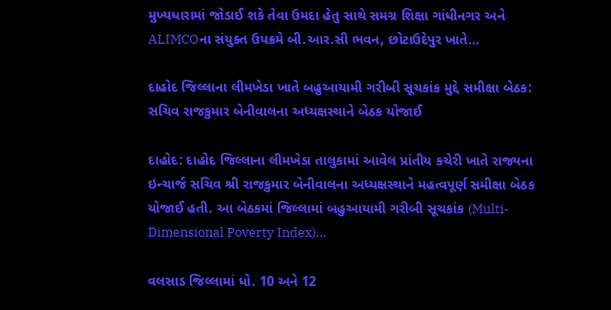મુખ્યધારામાં જોડાઈ શકે તેવા ઉમદા હેતુ સાથે સમગ્ર શિક્ષા ગાંધીનગર અને ALIMCOના સંયુક્ત ઉપક્રમે બી.આર.સી ભવન, છોટાઉદેપુર ખાતે…

દાહોદ જિલ્લાના લીમખેડા ખાતે બહુઆયામી ગરીબી સૂચકાંક મુદ્દે સમીક્ષા બેઠક: સચિવ રાજકુમાર બેનીવાલના અધ્યક્ષસ્થાને બેઠક યોજાઈ

દાહોદ: દાહોદ જિલ્લાના લીમખેડા તાલુકામાં આવેલ પ્રાંતીય કચેરી ખાતે રાજ્યના ઇન્ચાર્જ સચિવ શ્રી રાજકુમાર બેનીવાલના અધ્યક્ષસ્થાને મહત્વપૂર્ણ સમીક્ષા બેઠક યોજાઈ હતી. આ બેઠકમાં જિલ્લામાં બહુઆયામી ગરીબી સૂચકાંક (Multi-Dimensional Poverty Index)…

વલસાડ જિલ્લામાં ધો. 10 અને 12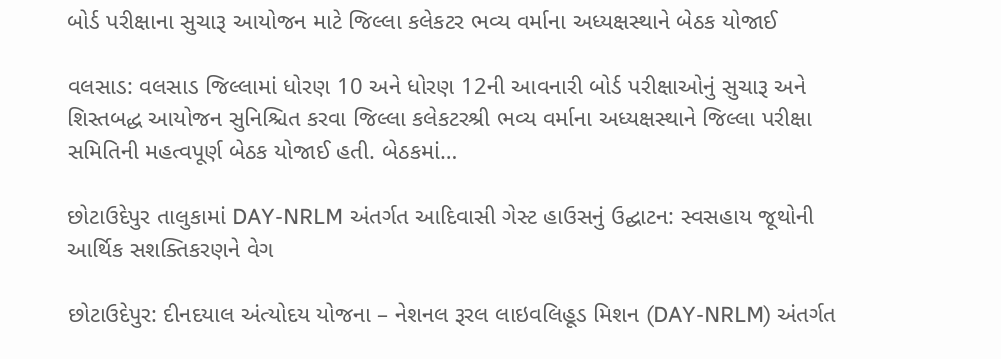બોર્ડ પરીક્ષાના સુચારૂ આયોજન માટે જિલ્લા કલેકટર ભવ્ય વર્માના અધ્યક્ષસ્થાને બેઠક યોજાઈ

વલસાડ: વલસાડ જિલ્લામાં ધોરણ 10 અને ધોરણ 12ની આવનારી બોર્ડ પરીક્ષાઓનું સુચારૂ અને શિસ્તબદ્ધ આયોજન સુનિશ્ચિત કરવા જિલ્લા કલેકટરશ્રી ભવ્ય વર્માના અધ્યક્ષસ્થાને જિલ્લા પરીક્ષા સમિતિની મહત્વપૂર્ણ બેઠક યોજાઈ હતી. બેઠકમાં…

છોટાઉદેપુર તાલુકામાં DAY-NRLM અંતર્ગત આદિવાસી ગેસ્ટ હાઉસનું ઉદ્ઘાટન: સ્વસહાય જૂથોની આર્થિક સશક્તિકરણને વેગ

છોટાઉદેપુર: દીનદયાલ અંત્યોદય યોજના – નેશનલ રૂરલ લાઇવલિહૂડ મિશન (DAY-NRLM) અંતર્ગત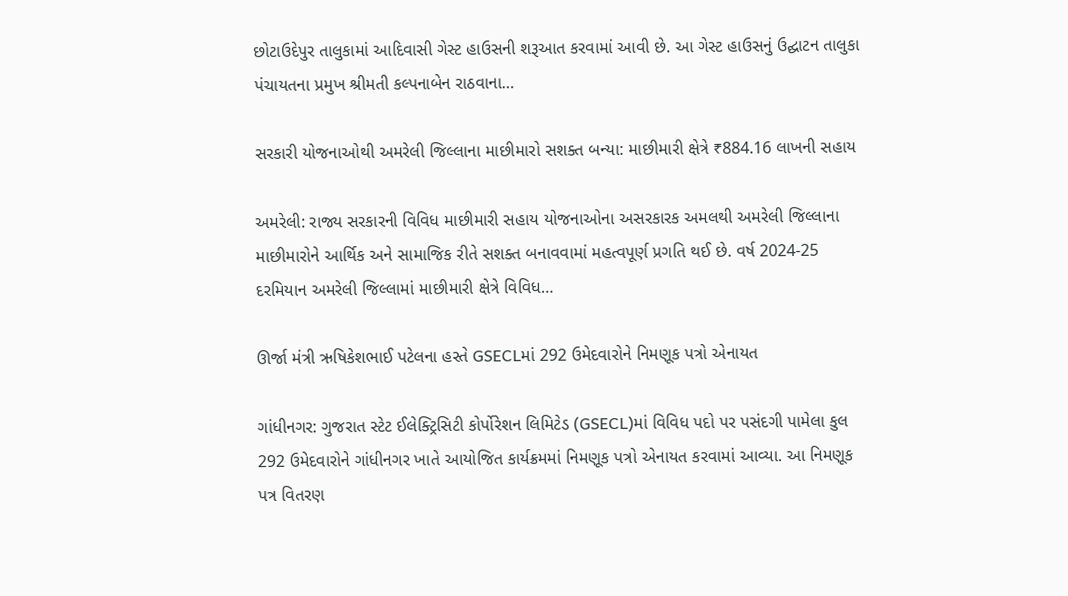છોટાઉદેપુર તાલુકામાં આદિવાસી ગેસ્ટ હાઉસની શરૂઆત કરવામાં આવી છે. આ ગેસ્ટ હાઉસનું ઉદ્ઘાટન તાલુકા પંચાયતના પ્રમુખ શ્રીમતી કલ્પનાબેન રાઠવાના…

સરકારી યોજનાઓથી અમરેલી જિલ્લાના માછીમારો સશક્ત બન્યા: માછીમારી ક્ષેત્રે ₹884.16 લાખની સહાય

અમરેલી: રાજ્ય સરકારની વિવિધ માછીમારી સહાય યોજનાઓના અસરકારક અમલથી અમરેલી જિલ્લાના માછીમારોને આર્થિક અને સામાજિક રીતે સશક્ત બનાવવામાં મહત્વપૂર્ણ પ્રગતિ થઈ છે. વર્ષ 2024-25 દરમિયાન અમરેલી જિલ્લામાં માછીમારી ક્ષેત્રે વિવિધ…

ઊર્જા મંત્રી ઋષિકેશભાઈ પટેલના હસ્તે GSECLમાં 292 ઉમેદવારોને નિમણૂક પત્રો એનાયત

ગાંધીનગર: ગુજરાત સ્ટેટ ઈલેક્ટ્રિસિટી કોર્પોરેશન લિમિટેડ (GSECL)માં વિવિધ પદો પર પસંદગી પામેલા કુલ 292 ઉમેદવારોને ગાંધીનગર ખાતે આયોજિત કાર્યક્રમમાં નિમણૂક પત્રો એનાયત કરવામાં આવ્યા. આ નિમણૂક પત્ર વિતરણ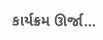કાર્યક્રમ ઊર્જા…